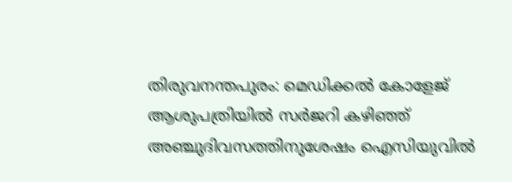തിരുവനന്തപുരം: മെഡിക്കൽ കോളേജ് ആശുപത്രിയിൽ സർജറി കഴിഞ്ഞ് അഞ്ചുദിവസത്തിനുശേഷം ഐസിയുവിൽ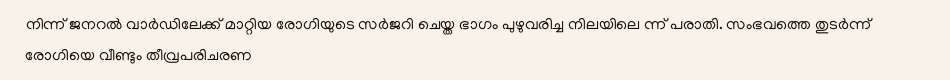നിന്ന് ജനറൽ വാർഡിലേക്ക് മാറ്റിയ രോഗിയുടെ സർജറി ചെയ്ത ഭാഗം പുഴുവരിച്ച നിലയിലെ ന്ന് പരാതി. സംഭവത്തെ തുടർന്ന് രോഗിയെ വീണ്ടും തീവ്രപരിചരണ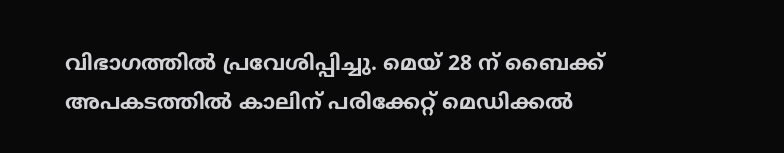വിഭാഗത്തിൽ പ്രവേശിപ്പിച്ചു. മെയ് 28 ന് ബൈക്ക് അപകടത്തിൽ കാലിന് പരിക്കേറ്റ് മെഡിക്കൽ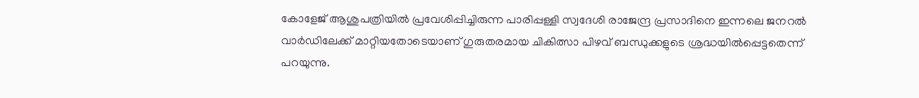കോളേജ് ആശുപത്രിയിൽ പ്രവേശിപ്പിച്ചിരുന്ന പാരിപ്പള്ളി സ്വദേശി രാജേന്ദ്ര പ്രസാദിനെ ഇന്നലെ ജനറൽ വാർഡിലേക്ക് മാറ്റിയതോടെയാണ് ഗുരുതരമായ ചികിത്സാ പിഴവ് ബന്ധുക്കളുടെ ശ്രദ്ധയിൽപ്പെട്ടതെന്ന് പറയുന്നു.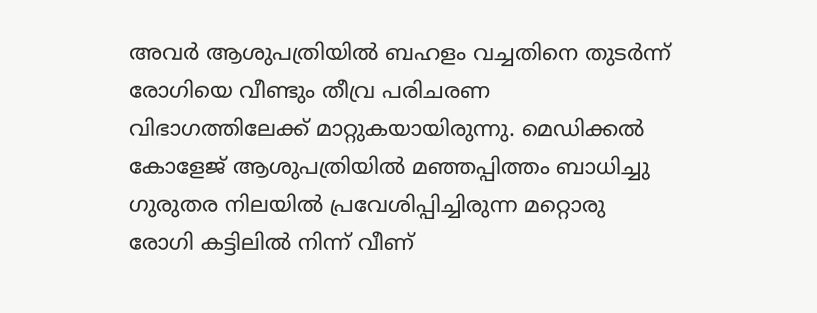അവർ ആശുപത്രിയിൽ ബഹളം വച്ചതിനെ തുടർന്ന് രോഗിയെ വീണ്ടും തീവ്ര പരിചരണ വിഭാഗത്തിലേക്ക് മാറ്റുകയായിരുന്നു. മെഡിക്കൽ കോളേജ് ആശുപത്രിയിൽ മഞ്ഞപ്പിത്തം ബാധിച്ചു ഗുരുതര നിലയിൽ പ്രവേശിപ്പിച്ചിരുന്ന മറ്റൊരു രോഗി കട്ടിലിൽ നിന്ന് വീണ്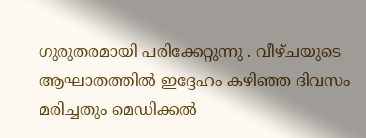ഗുരുതരമായി പരിക്കേറ്റുന്നു . വീഴ്ചയുടെ ആഘാതത്തിൽ ഇദ്ദേഹം കഴിഞ്ഞ ദിവസം മരിച്ചതും മെഡിക്കൽ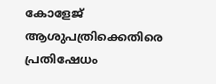കോളേജ് ആശുപത്രിക്കെതിരെ പ്രതിഷേധം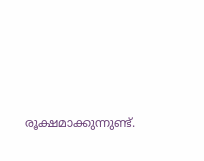രൂക്ഷമാക്കുന്നുണ്ട്.